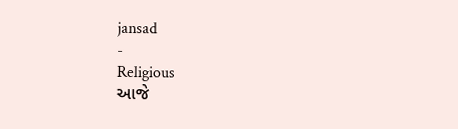jansad
-
Religious
આજે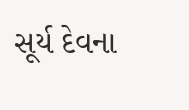સૂર્ય દેવના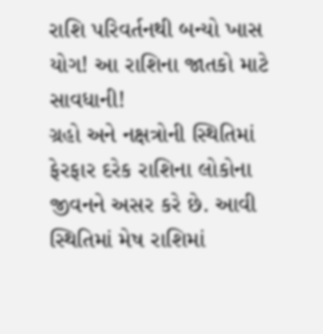રાશિ પરિવર્તનથી બન્યો ખાસ યોગ! આ રાશિના જાતકો માટે સાવધાની!
ગ્રહો અને નક્ષત્રોની સ્થિતિમાં ફેરફાર દરેક રાશિના લોકોના જીવનને અસર કરે છે. આવી સ્થિતિમાં મેષ રાશિમાં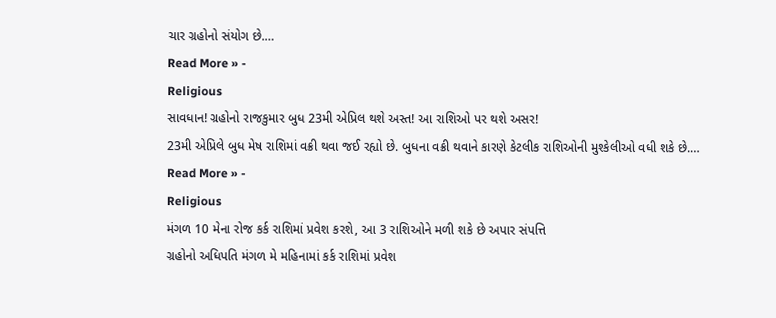ચાર ગ્રહોનો સંયોગ છે.…
Read More » -
Religious
સાવધાન! ગ્રહોનો રાજકુમાર બુધ 23મી એપ્રિલ થશે અસ્ત! આ રાશિઓ પર થશે અસર!
23મી એપ્રિલે બુધ મેષ રાશિમાં વક્રી થવા જઈ રહ્યો છે. બુધના વક્રી થવાને કારણે કેટલીક રાશિઓની મુશ્કેલીઓ વધી શકે છે.…
Read More » -
Religious
મંગળ 10 મેના રોજ કર્ક રાશિમાં પ્રવેશ કરશે, આ 3 રાશિઓને મળી શકે છે અપાર સંપત્તિ
ગ્રહોનો અધિપતિ મંગળ મે મહિનામાં કર્ક રાશિમાં પ્રવેશ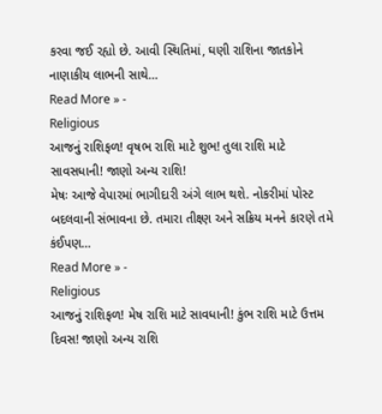કરવા જઈ રહ્યો છે. આવી સ્થિતિમાં, ઘણી રાશિના જાતકોને નાણાકીય લાભની સાથે…
Read More » -
Religious
આજનું રાશિફળ! વૃષભ રાશિ માટે શુભ! તુલા રાશિ માટે સાવસધાની! જાણો અન્ય રાશિ!
મેષઃ આજે વેપારમાં ભાગીદારી અંગે લાભ થશે. નોકરીમાં પોસ્ટ બદલવાની સંભાવના છે. તમારા તીક્ષ્ણ અને સક્રિય મનને કારણે તમે કંઈપણ…
Read More » -
Religious
આજનું રાશિફળ! મેષ રાશિ માટે સાવધાની! કુંભ રાશિ માટે ઉત્તમ દિવસ! જાણો અન્ય રાશિ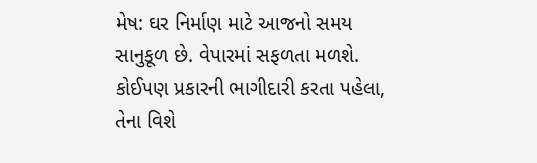મેષ: ઘર નિર્માણ માટે આજનો સમય સાનુકૂળ છે. વેપારમાં સફળતા મળશે. કોઈપણ પ્રકારની ભાગીદારી કરતા પહેલા, તેના વિશે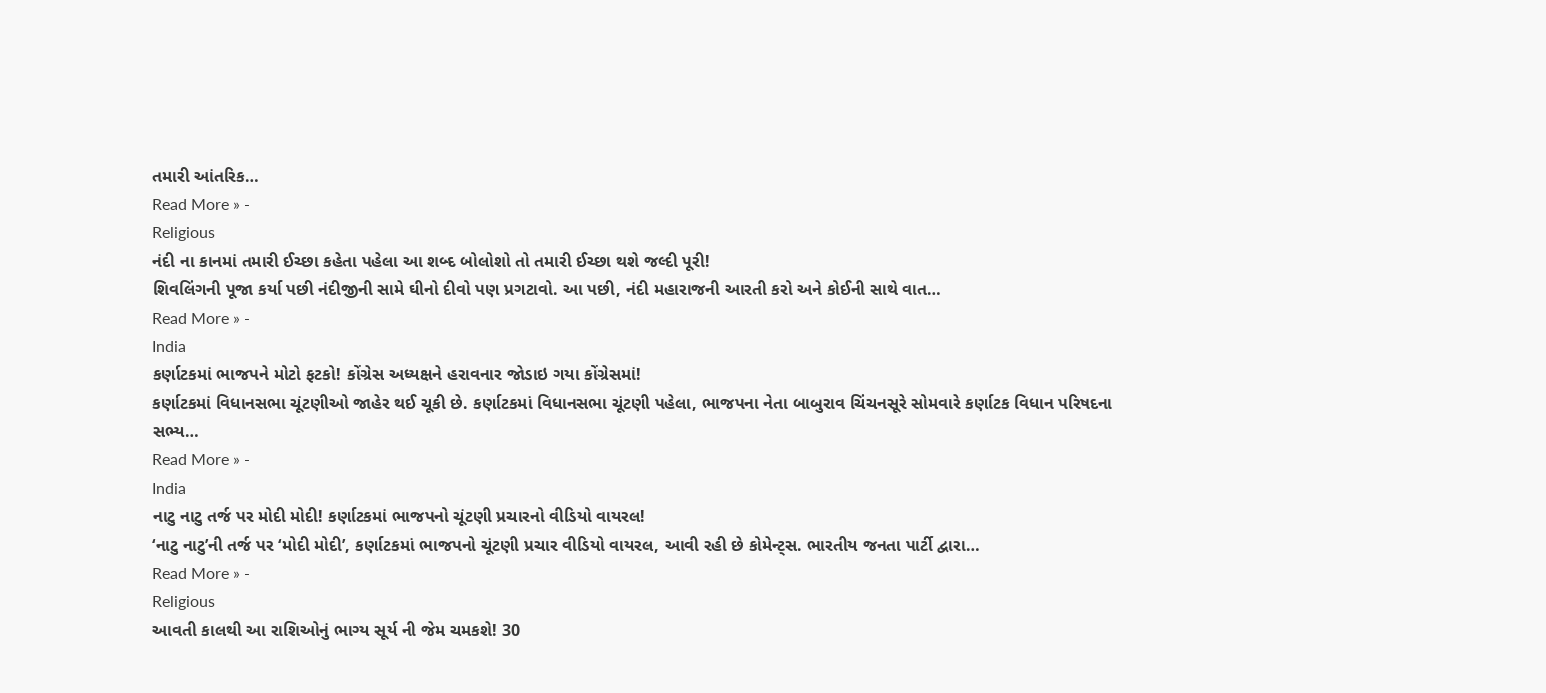તમારી આંતરિક…
Read More » -
Religious
નંદી ના કાનમાં તમારી ઈચ્છા કહેતા પહેલા આ શબ્દ બોલોશો તો તમારી ઈચ્છા થશે જલ્દી પૂરી!
શિવલિંગની પૂજા કર્યા પછી નંદીજીની સામે ઘીનો દીવો પણ પ્રગટાવો. આ પછી, નંદી મહારાજની આરતી કરો અને કોઈની સાથે વાત…
Read More » -
India
કર્ણાટકમાં ભાજપને મોટો ફટકો! કોંગ્રેસ અધ્યક્ષને હરાવનાર જોડાઇ ગયા કોંગ્રેસમાં!
કર્ણાટકમાં વિધાનસભા ચૂંટણીઓ જાહેર થઈ ચૂકી છે. કર્ણાટકમાં વિધાનસભા ચૂંટણી પહેલા, ભાજપના નેતા બાબુરાવ ચિંચનસૂરે સોમવારે કર્ણાટક વિધાન પરિષદના સભ્ય…
Read More » -
India
નાટુ નાટુ તર્જ પર મોદી મોદી! કર્ણાટકમાં ભાજપનો ચૂંટણી પ્રચારનો વીડિયો વાયરલ!
‘નાટુ નાટુ’ની તર્જ પર ‘મોદી મોદી’, કર્ણાટકમાં ભાજપનો ચૂંટણી પ્રચાર વીડિયો વાયરલ, આવી રહી છે કોમેન્ટ્સ. ભારતીય જનતા પાર્ટી દ્વારા…
Read More » -
Religious
આવતી કાલથી આ રાશિઓનું ભાગ્ય સૂર્ય ની જેમ ચમકશે! 30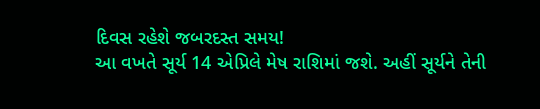દિવસ રહેશે જબરદસ્ત સમય!
આ વખતે સૂર્ય 14 એપ્રિલે મેષ રાશિમાં જશે. અહીં સૂર્યને તેની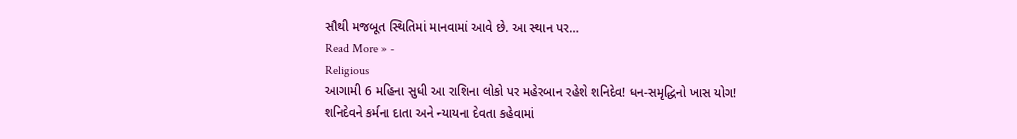સૌથી મજબૂત સ્થિતિમાં માનવામાં આવે છે. આ સ્થાન પર…
Read More » -
Religious
આગામી 6 મહિના સુધી આ રાશિના લોકો પર મહેરબાન રહેશે શનિદેવ! ધન-સમૃદ્ધિનો ખાસ યોગ!
શનિદેવને કર્મના દાતા અને ન્યાયના દેવતા કહેવામાં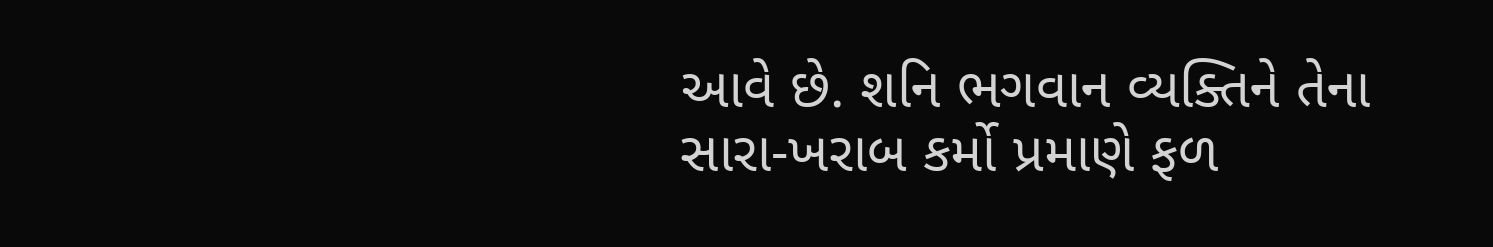આવે છે. શનિ ભગવાન વ્યક્તિને તેના સારા-ખરાબ કર્મો પ્રમાણે ફળ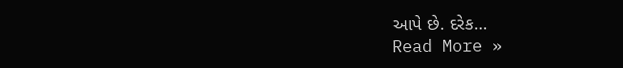આપે છે. દરેક…
Read More »